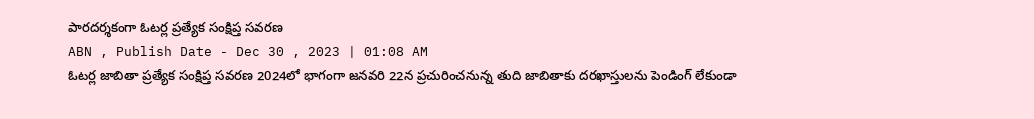పారదర్శకంగా ఓటర్ల ప్రత్యేక సంక్షిప్త సవరణ
ABN , Publish Date - Dec 30 , 2023 | 01:08 AM
ఓటర్ల జాబితా ప్రత్యేక సంక్షిప్త సవరణ 2024లో భాగంగా జనవరి 22న ప్రచురించనున్న తుది జాబితాకు దరఖాస్తులను పెండింగ్ లేకుండా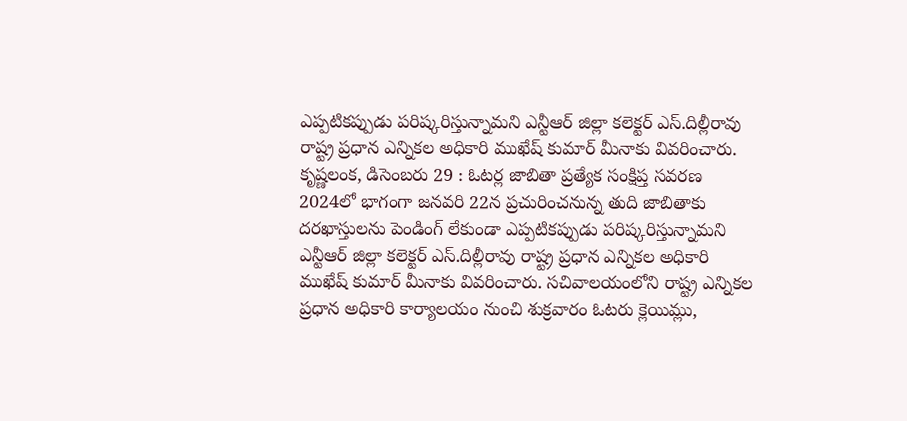ఎప్పటికప్పుడు పరిష్కరిస్తున్నామని ఎన్టీఆర్ జిల్లా కలెక్టర్ ఎస్.దిల్లీరావు రాష్ట్ర ప్రధాన ఎన్నికల అధికారి ముఖేష్ కుమార్ మీనాకు వివరించారు.
కృష్ణలంక, డిసెంబరు 29 : ఓటర్ల జాబితా ప్రత్యేక సంక్షిప్త సవరణ 2024లో భాగంగా జనవరి 22న ప్రచురించనున్న తుది జాబితాకు దరఖాస్తులను పెండింగ్ లేకుండా ఎప్పటికప్పుడు పరిష్కరిస్తున్నామని ఎన్టీఆర్ జిల్లా కలెక్టర్ ఎస్.దిల్లీరావు రాష్ట్ర ప్రధాన ఎన్నికల అధికారి ముఖేష్ కుమార్ మీనాకు వివరించారు. సచివాలయంలోని రాష్ట్ర ఎన్నికల ప్రధాన అధికారి కార్యాలయం నుంచి శుక్రవారం ఓటరు క్లెయిమ్లు,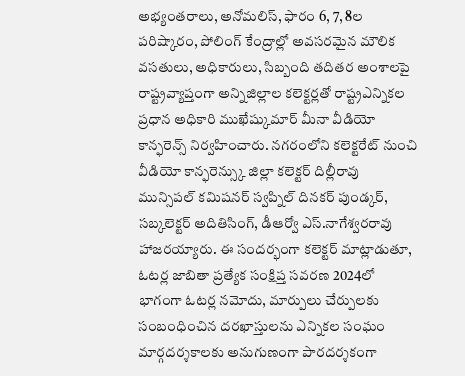అభ్యంతరాలు, అనోమలిస్, ఫారం 6, 7, 8ల పరిష్కారం, పోలింగ్ కేంద్రాల్లో అవసరమైన మౌలిక వసతులు, అధికారులు, సిబ్బంది తదితర అంశాలపై రాష్ట్రవ్యాప్తంగా అన్నిజిల్లాల కలెక్టర్లతో రాష్ట్రఎన్నికల ప్రధాన అధికారి ముఖేష్కుమార్ మీనా వీడియో కాన్ఫరెన్స్ నిర్వహించారు. నగరంలోని కలెక్టరేట్ నుంచి వీడియో కాన్ఫరెన్స్కు జిల్లా కలెక్టర్ దిల్లీరావు మున్సిపల్ కమిషనర్ స్వప్నిల్ దినకర్ పుండ్కర్, సబ్కలెక్టర్ అదితిసింగ్, డీఆర్వో ఎస్.నాగేశ్వరరావు హాజరయ్యారు. ఈ సందర్భంగా కలెక్టర్ మాట్లాడుతూ, ఓటర్ల జాబితా ప్రత్యేక సంక్షిప్త సవరణ 2024లో భాగంగా ఓటర్ల నమోదు, మార్పులు చేర్పులకు సంబంధించిన దరఖాస్తులను ఎన్నికల సంఘం మార్గదర్శకాలకు అనుగుణంగా పారదర్శకంగా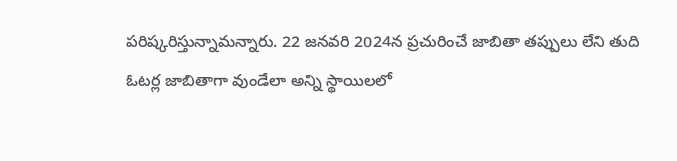పరిష్కరిస్తున్నామన్నారు. 22 జనవరి 2024న ప్రచురించే జాబితా తప్పులు లేని తుది ఓటర్ల జాబితాగా వుండేలా అన్ని స్థాయిలలో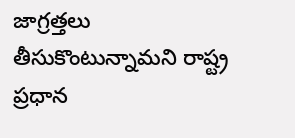జాగ్రత్తలు తీసుకొంటున్నామని రాష్ట్ర ప్రధాన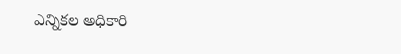ఎన్నికల అధికారి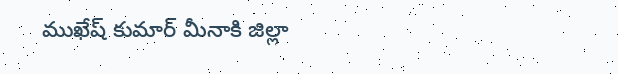ముఖేష్ కుమార్ మీనాకి జిల్లా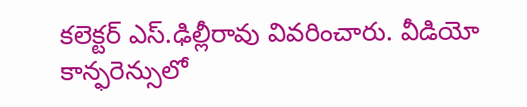కలెక్టర్ ఎస్.ఢిల్లీరావు వివరించారు. వీడియో కాన్ఫరెన్సులో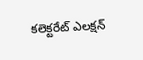కలెక్టరేట్ ఎలక్షన్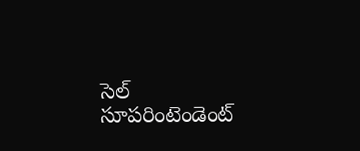సెల్ సూపరింటెండెంట్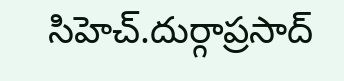సిహెచ్.దుర్గాప్రసాద్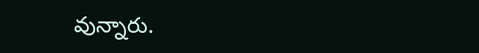వున్నారు.